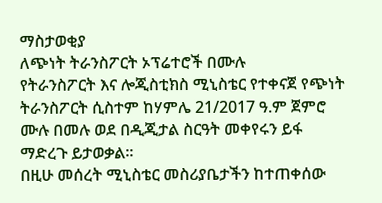ማስታወቂያ
ለጭነት ትራንስፖርት ኦፕሬተሮች በሙሉ
የትራንስፖርት እና ሎጂስቲክስ ሚኒስቴር የተቀናጀ የጭነት ትራንስፖርት ሲስተም ከሃምሌ 21/2017 ዓ.ም ጀምሮ ሙሉ በመሉ ወደ በዲጂታል ስርዓት መቀየሩን ይፋ ማድረጉ ይታወቃል፡፡
በዚሁ መሰረት ሚኒስቴር መስሪያቤታችን ከተጠቀሰው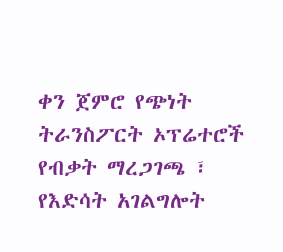ቀን ጀምሮ የጭነት ትራንስፖርት ኦፕሬተሮች የብቃት ማረጋገጫ ፣ የእድሳት አገልግሎት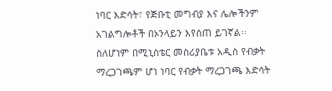ነባር እድሳት፣ የጅቡቲ መግብያ እና ሌሎችንም አገልግሎቶች በኦንላይን እየሰጠ ይገኛል፡፡
ስለሆነም በሚኒስቴር መስሪያቤቱ አዲስ የብቃት ማረጋገጫም ሆነ ነባር የብቃት ማረጋገጫ እድሳት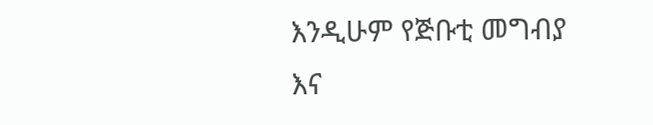እንዲሁም የጅቡቲ መግብያ እና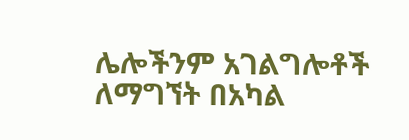ሌሎችንም አገልግሎቶች ለማግኘት በአካል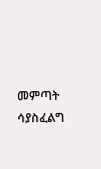መምጣት ሳያስፈልግ